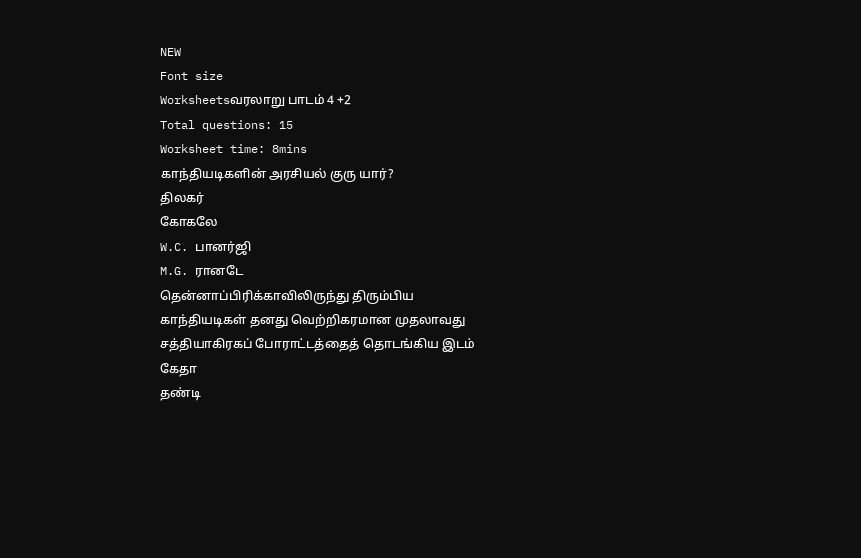NEW
Font size
Worksheetsவரலாறு பாடம் 4 +2
Total questions: 15
Worksheet time: 8mins
காந்தியடிகளின் அரசியல் குரு யார்?
திலகர்
கோகலே
W.C. பானர்ஜி
M.G. ரானடே
தென்னாப்பிரிக்காவிலிருந்து திரும்பிய
காந்தியடிகள் தனது வெற்றிகரமான முதலாவது
சத்தியாகிரகப் போராட்டத்தைத் தொடங்கிய இடம்
கேதா
தண்டி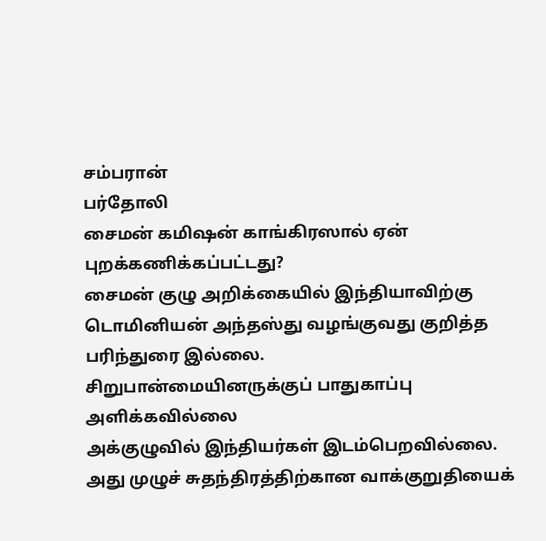சம்பரான்
பர்தோலி
சைமன் கமிஷன் காங்கிரஸால் ஏன்
புறக்கணிக்கப்பட்டது?
சைமன் குழு அறிக்கையில் இந்தியாவிற்கு
டொமினியன் அந்தஸ்து வழங்குவது குறித்த
பரிந்துரை இல்லை.
சிறுபான்மையினருக்குப் பாதுகாப்பு
அளிக்கவில்லை
அக்குழுவில் இந்தியர்கள் இடம்பெறவில்லை.
அது முழுச் சுதந்திரத்திற்கான வாக்குறுதியைக்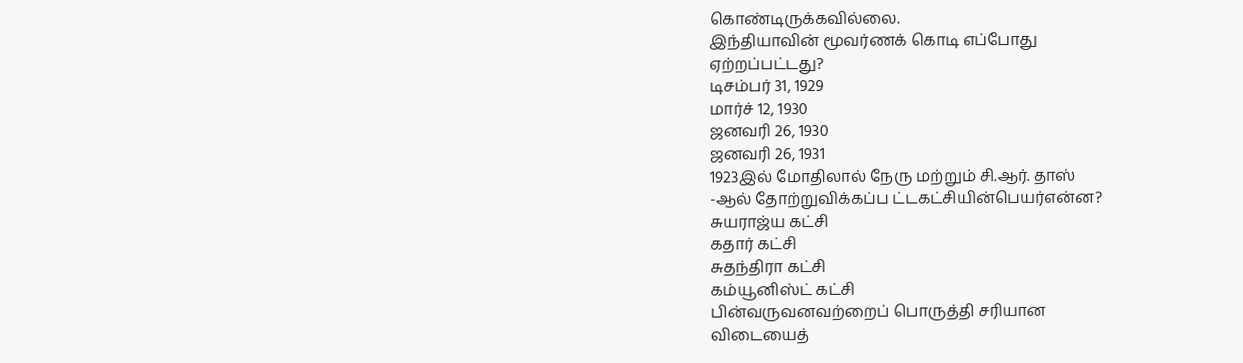கொண்டிருக்கவில்லை.
இந்தியாவின் மூவர்ணக் கொடி எப்போது
ஏற்றப்பட்டது?
டிசம்பர் 31, 1929
மார்ச் 12, 1930
ஜனவரி 26, 1930
ஜனவரி 26, 1931
1923இல் மோதிலால் நேரு மற்றும் சி.ஆர். தாஸ்
-ஆல் தோற்றுவிக்கப்ப ட்டகட்சியின்பெயர்என்ன?
சுயராஜ்ய கட்சி
கதார் கட்சி
சுதந்திரா கட்சி
கம்யூனிஸ்ட் கட்சி
பின்வருவனவற்றைப் பொருத்தி சரியான
விடையைத்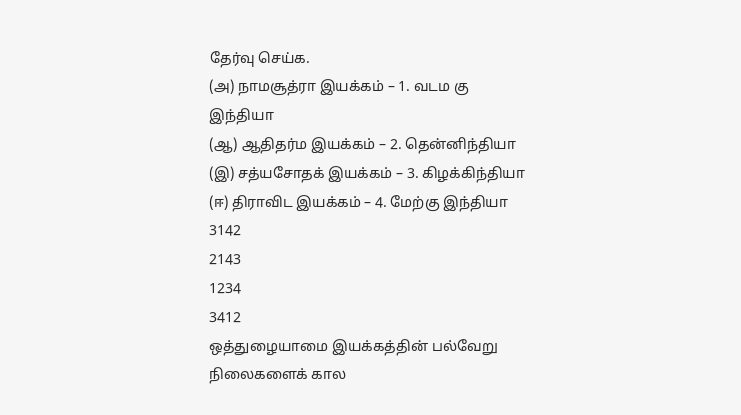தேர்வு செய்க.
(அ) நாமசூத்ரா இயக்கம் – 1. வடம கு
இந்தியா
(ஆ) ஆதிதர்ம இயக்கம் – 2. தென்னிந்தியா
(இ) சத்யசோதக் இயக்கம் – 3. கிழக்கிந்தியா
(ஈ) திராவிட இயக்கம் – 4. மேற்கு இந்தியா
3142
2143
1234
3412
ஒத்துழையாமை இயக்கத்தின் பல்வேறு
நிலைகளைக் கால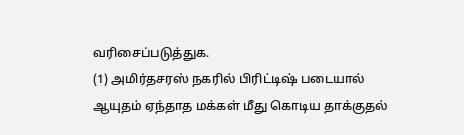வரிசைப்படுத்துக.
(1) அமிர்தசரஸ் நகரில் பிரிட்டிஷ் படையால்
ஆயுதம் ஏந்தாத மக்கள் மீது கொடிய தாக்குதல்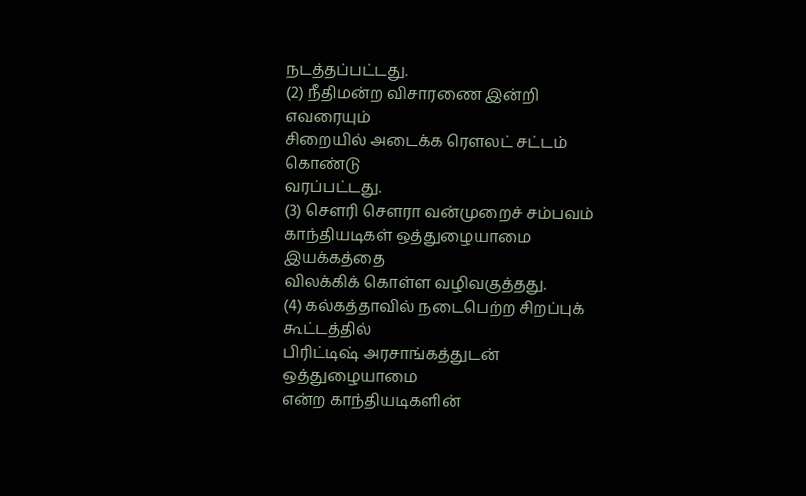நடத்தப்பட்டது.
(2) நீதிமன்ற விசாரணை இன்றி எவரையும்
சிறையில் அடைக்க ரௌலட் சட்டம் கொண்டு
வரப்பட்டது.
(3) சௌரி சௌரா வன்முறைச் சம்பவம்
காந்தியடிகள் ஒத்துழையாமை இயக்கத்தை
விலக்கிக் கொள்ள வழிவகுத்தது.
(4) கல்கத்தாவில் நடைபெற்ற சிறப்புக் கூட்டத்தில்
பிரிட்டிஷ் அரசாங்கத்துடன் ஒத்துழையாமை
என்ற காந்தியடிகளின்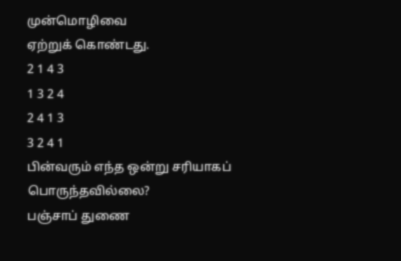முன்மொழிவை
ஏற்றுக் கொண்டது.
2 1 4 3
1 3 2 4
2 4 1 3
3 2 4 1
பின்வரும் எந்த ஒன்று சரியாகப்
பொருந்தவில்லை?
பஞ்சாப் துணை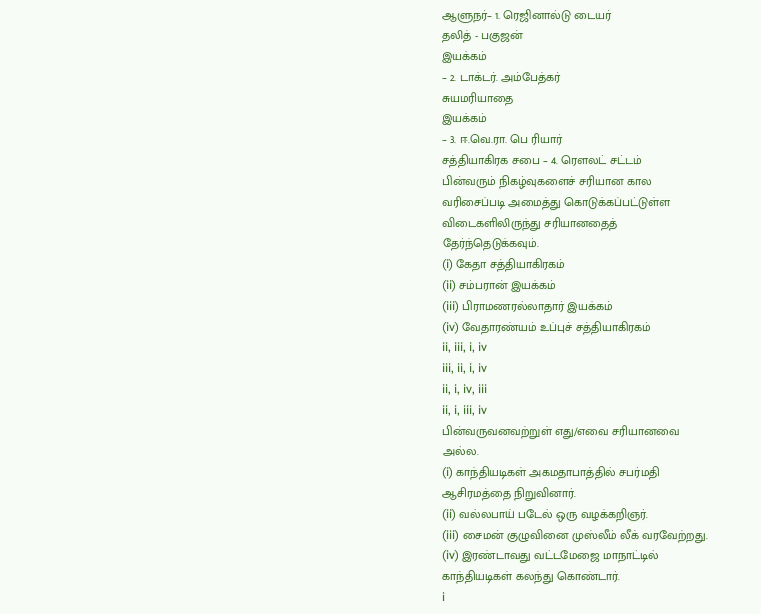ஆளுநர்– 1. ரெஜினால்டு டையர்
தலித் - பகுஜன்
இயக்கம்
– 2. டாக்டர். அம்பேத்கர்
சுயமரியாதை
இயக்கம்
– 3. ஈ.வெ.ரா. பெ ரியார்
சத்தியாகிரக சபை – 4. ரௌலட் சட்டம்
பின்வரும் நிகழ்வுகளைச் சரியான கால
வரிசைப்படி அமைத்து கொடுக்கப்பட்டுள்ள
விடைகளிலிருந்து சரியானதைத்
தேர்ந்தெடுக்கவும்.
(i) கேதா சத்தியாகிரகம்
(ii) சம்பரான் இயக்கம்
(iii) பிராமணரல்லாதார் இயக்கம்
(iv) வேதாரண்யம் உப்புச் சத்தியாகிரகம்
ii, iii, i, iv
iii, ii, i, iv
ii, i, iv, iii
ii, i, iii, iv
பின்வருவனவற்றுள் எது/எவை சரியானவை
அல்ல.
(i) காந்தியடிகள் அகமதாபாத்தில் சபர்மதி
ஆசிரமத்தை நிறுவினார்.
(ii) வல்லபாய் படேல் ஒரு வழக்கறிஞர்.
(iii) சைமன் குழுவினை முஸ்லீம் லீக் வரவேற்றது.
(iv) இரண்டாவது வட்டமேஜை மாநாட்டில்
காந்தியடிகள் கலந்து கொண்டார்.
i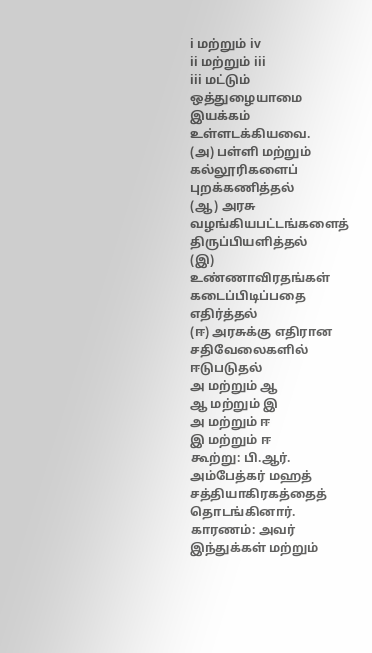i மற்றும் iv
ii மற்றும் iii
iii மட்டும்
ஒத்துழையாமை இயக்கம் உள்ளடக்கியவை.
(அ) பள்ளி மற்றும் கல்லூரிகளைப் புறக்கணித்தல்
(ஆ) அரசு வழங்கியபட்டங்களைத் திருப்பியளித்தல்
(இ) உண்ணாவிரதங்கள் கடைப்பிடிப்பதை
எதிர்த்தல்
(ஈ) அரசுக்கு எதிரான சதிவேலைகளில் ஈடுபடுதல்
அ மற்றும் ஆ
ஆ மற்றும் இ
அ மற்றும் ஈ
இ மற்றும் ஈ
கூற்று: பி.ஆர். அம்பேத்கர் மஹத்
சத்தியாகிரகத்தைத் தொடங்கினார்.
காரணம்: அவர் இந்துக்கள் மற்றும்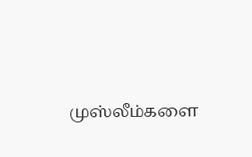முஸ்லீம்களை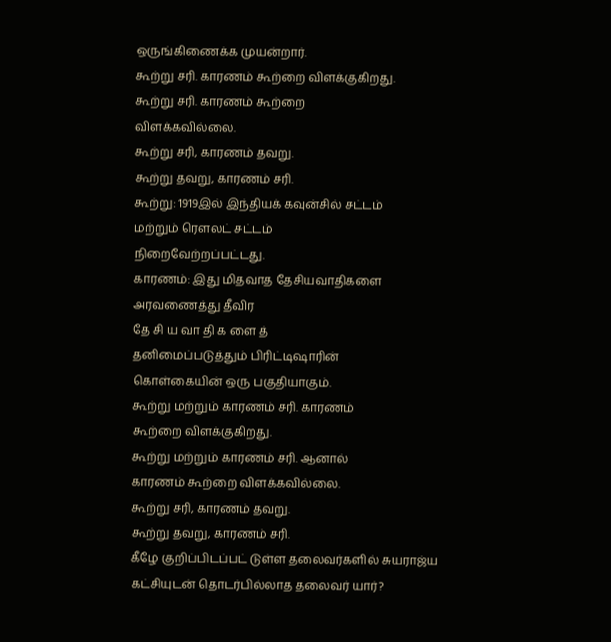ஒருங்கிணைக்க முயன்றார்.
கூற்று சரி. காரணம் கூற்றை விளக்குகிறது.
கூற்று சரி. காரணம் கூற்றை
விளக்கவில்லை.
கூற்று சரி, காரணம் தவறு.
கூற்று தவறு, காரணம் சரி.
கூற்று: 1919இல் இந்தியக் கவுன்சில் சட்டம்
மற்றும் ரௌலட் சட்டம்
நிறைவேற்றப்பட்டது.
காரணம்: இது மிதவாத தேசியவாதிகளை
அரவணைத்து தீவிர
தே சி ய வா தி க ளை த்
தனிமைப்படுத்தும் பிரிட்டிஷாரின்
கொள்கையின் ஒரு பகுதியாகும்.
கூற்று மற்றும் காரணம் சரி. காரணம்
கூற்றை விளக்குகிறது.
கூற்று மற்றும் காரணம் சரி. ஆனால்
காரணம் கூற்றை விளக்கவில்லை.
கூற்று சரி, காரணம் தவறு.
கூற்று தவறு, காரணம் சரி.
கீழே குறிப்பிடப்பட் டுள்ள தலைவர்களில் சுயராஜ்ய
கட்சியுடன் தொடர்பில்லாத தலைவர் யார்?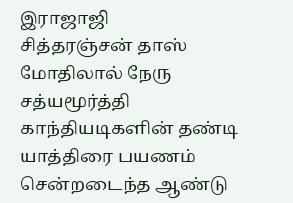இராஜாஜி
சித்தரஞ்சன் தாஸ்
மோதிலால் நேரு
சத்யமூர்த்தி
காந்தியடிகளின் தண்டி யாத்திரை பயணம்
சென்றடைந்த ஆண்டு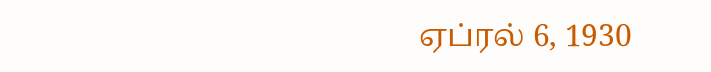ஏப்ரல் 6, 1930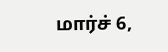மார்ச் 6,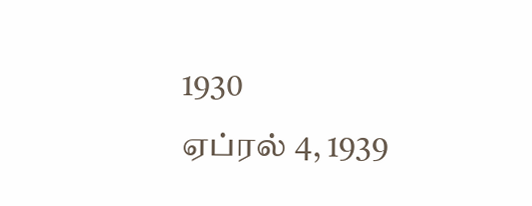1930
ஏப்ரல் 4, 1939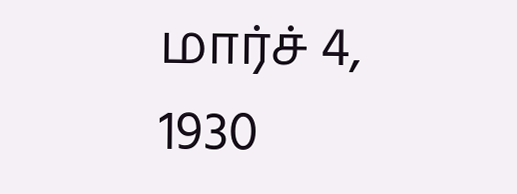மார்ச் 4, 1930